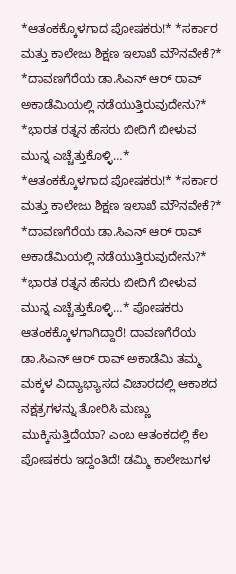*ಆತಂಕಕ್ಕೊಳಗಾದ ಪೋಷಕರು!* *ಸರ್ಕಾರ ಮತ್ತು ಕಾಲೇಜು ಶಿಕ್ಷಣ ಇಲಾಖೆ ಮೌನವೇಕೆ?* *ದಾವಣಗೆರೆಯ ಡಾ.ಸಿಎನ್ ಆರ್ ರಾವ್ ಅಕಾಡೆಮಿಯಲ್ಲಿ ನಡೆಯುತ್ತಿರುವುದೇನು?* *ಭಾರತ ರತ್ನನ ಹೆಸರು ಬೀದಿಗೆ ಬೀಳುವ ಮುನ್ನ ಎಚ್ಚೆತ್ತುಕೊಳ್ಳಿ…*
*ಆತಂಕಕ್ಕೊಳಗಾದ ಪೋಷಕರು!* *ಸರ್ಕಾರ ಮತ್ತು ಕಾಲೇಜು ಶಿಕ್ಷಣ ಇಲಾಖೆ ಮೌನವೇಕೆ?* *ದಾವಣಗೆರೆಯ ಡಾ.ಸಿಎನ್ ಆರ್ ರಾವ್ ಅಕಾಡೆಮಿಯಲ್ಲಿ ನಡೆಯುತ್ತಿರುವುದೇನು?* *ಭಾರತ ರತ್ನನ ಹೆಸರು ಬೀದಿಗೆ ಬೀಳುವ ಮುನ್ನ ಎಚ್ಚೆತ್ತುಕೊಳ್ಳಿ…* ಪೋಷಕರು ಆತಂಕಕ್ಕೊಳಗಾಗಿದ್ದಾರೆ! ದಾವಣಗೆರೆಯ ಡಾ.ಸಿಎನ್ ಆರ್ ರಾವ್ ಅಕಾಡೆಮಿ ತಮ್ಮ ಮಕ್ಕಳ ವಿದ್ಯಾಭ್ಯಾಸದ ವಿಚಾರದಲ್ಲಿ ಆಕಾಶದ ನಕ್ಷತ್ರಗಳನ್ನು ತೋರಿಸಿ ಮಣ್ಣು ಮುಕ್ಕಿಸುತ್ತಿದೆಯಾ? ಎಂಬ ಆತಂಕದಲ್ಲಿ ಕೆಲ ಪೋಷಕರು ಇದ್ದಂತಿದೆ! ಡಮ್ಮಿ ಕಾಲೇಜುಗಳ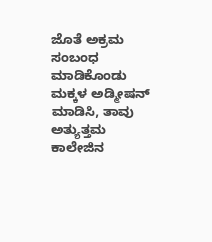ಜೊತೆ ಅಕ್ರಮ ಸಂಬಂಧ ಮಾಡಿಕೊಂಡು ಮಕ್ಕಳ ಅಡ್ಮೀಷನ್ ಮಾಡಿಸಿ, ತಾವು ಅತ್ಯುತ್ತಮ ಕಾಲೇಜಿನ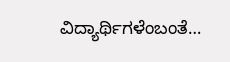ವಿದ್ಯಾರ್ಥಿಗಳೆಂಬಂತೆ…